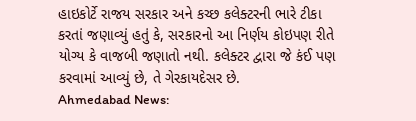હાઇકોર્ટે રાજય સરકાર અને કચ્છ કલેક્ટરની ભારે ટીકા કરતાં જણાવ્યું હતું કે, સરકારનો આ નિર્ણય કોઇપણ રીતે યોગ્ય કે વાજબી જણાતો નથી. કલેક્ટર દ્વારા જે કંઈ પણ કરવામાં આવ્યું છે, તે ગેરકાયદેસર છે.
Ahmedabad News: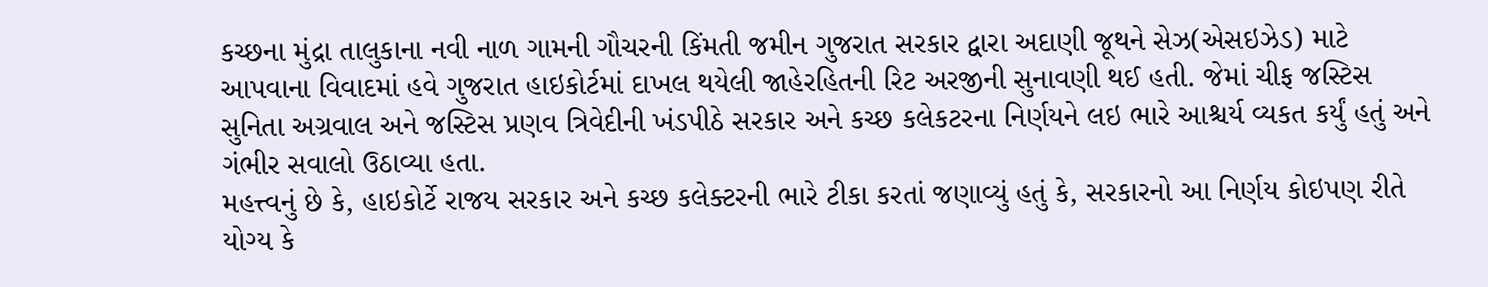કચ્છના મુંદ્રા તાલુકાના નવી નાળ ગામની ગૌચરની કિંમતી જમીન ગુજરાત સરકાર દ્વારા અદાણી જૂથને સેઝ(એસઇઝેડ) માટે આપવાના વિવાદમાં હવે ગુજરાત હાઇકોર્ટમાં દાખલ થયેલી જાહેરહિતની રિટ અરજીની સુનાવણી થઈ હતી. જેમાં ચીફ જસ્ટિસ સુનિતા અગ્રવાલ અને જસ્ટિસ પ્રણવ ત્રિવેદીની ખંડપીઠે સરકાર અને કચ્છ કલેકટરના નિર્ણયને લઇ ભારે આશ્ચર્ય વ્યકત કર્યું હતું અને ગંભીર સવાલો ઉઠાવ્યા હતા.
મહત્ત્વનું છે કે, હાઇકોર્ટે રાજય સરકાર અને કચ્છ કલેક્ટરની ભારે ટીકા કરતાં જણાવ્યું હતું કે, સરકારનો આ નિર્ણય કોઇપણ રીતે યોગ્ય કે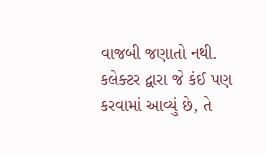વાજબી જણાતો નથી. કલેક્ટર દ્વારા જે કંઈ પણ કરવામાં આવ્યું છે, તે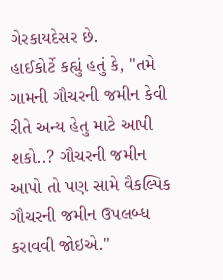ગેરકાયદેસર છે.
હાઈકોર્ટે કહ્યું હતું કે, "તમે ગામની ગૌચરની જમીન કેવી રીતે અન્ય હેતુ માટે આપી શકો..? ગૌચરની જમીન આપો તો પણ સામે વૈકલ્પિક ગૌચરની જમીન ઉપલબ્ધ કરાવવી જોઇએ."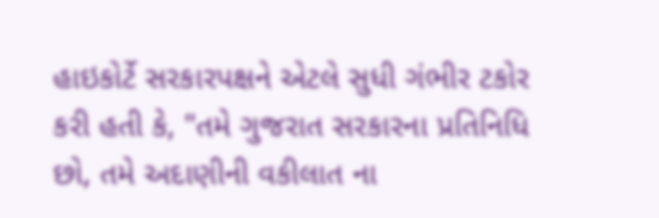હાઇકોર્ટે સરકારપક્ષને એટલે સુધી ગંભીર ટકોર કરી હતી કે, "તમે ગુજરાત સરકારના પ્રતિનિધિ છો, તમે અદાણીની વકીલાત ના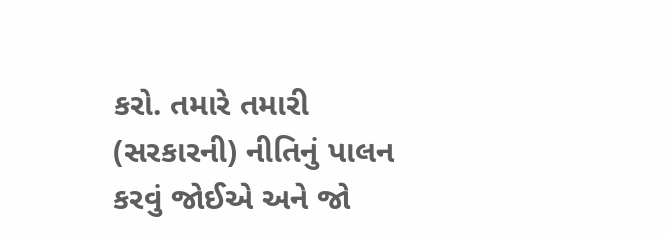કરો. તમારે તમારી (સરકારની) નીતિનું પાલન કરવું જોઈએ અને જો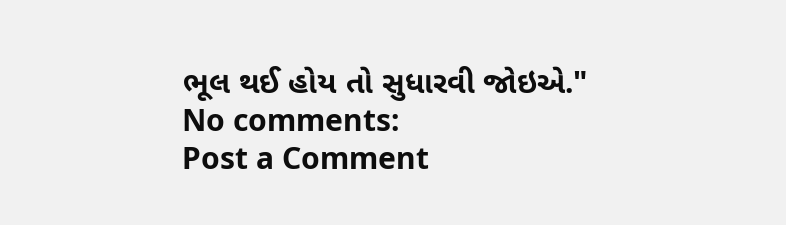ભૂલ થઈ હોય તો સુધારવી જોઇએ."
No comments:
Post a Comment